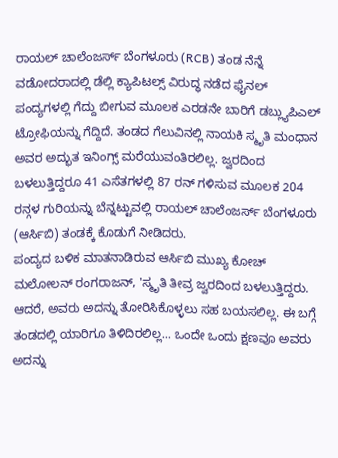ರಾಯಲ್ ಚಾಲೆಂಜರ್ಸ್ ಬೆಂಗಳೂರು (RCB) ತಂಡ ನೆನ್ನೆ ವಡೋದರಾದಲ್ಲಿ ಡೆಲ್ಲಿ ಕ್ಯಾಪಿಟಲ್ಸ್ ವಿರುದ್ಧ ನಡೆದ ಫೈನಲ್ ಪಂದ್ಯಗಳಲ್ಲಿ ಗೆದ್ದು ಬೀಗುವ ಮೂಲಕ ಎರಡನೇ ಬಾರಿಗೆ ಡಬ್ಲ್ಯುಪಿಎಲ್ ಟ್ರೋಫಿಯನ್ನು ಗೆದ್ದಿದೆ. ತಂಡದ ಗೆಲುವಿನಲ್ಲಿ ನಾಯಕಿ ಸ್ಮೃತಿ ಮಂಧಾನ ಅವರ ಅದ್ಭುತ ಇನಿಂಗ್ಸ್ ಮರೆಯುವಂತಿರಲಿಲ್ಲ. ಜ್ವರದಿಂದ ಬಳಲುತ್ತಿದ್ದರೂ 41 ಎಸೆತಗಳಲ್ಲಿ 87 ರನ್ ಗಳಿಸುವ ಮೂಲಕ 204 ರನ್ಗಳ ಗುರಿಯನ್ನು ಬೆನ್ನಟ್ಟುವಲ್ಲಿ ರಾಯಲ್ ಚಾಲೆಂಜರ್ಸ್ ಬೆಂಗಳೂರು (ಆರ್ಸಿಬಿ) ತಂಡಕ್ಕೆ ಕೊಡುಗೆ ನೀಡಿದರು.
ಪಂದ್ಯದ ಬಳಿಕ ಮಾತನಾಡಿರುವ ಆರ್ಸಿಬಿ ಮುಖ್ಯ ಕೋಚ್ ಮಲೋಲನ್ ರಂಗರಾಜನ್, 'ಸ್ಮೃತಿ ತೀವ್ರ ಜ್ವರದಿಂದ ಬಳಲುತ್ತಿದ್ದರು. ಆದರೆ, ಅವರು ಅದನ್ನು ತೋರಿಸಿಕೊಳ್ಳಲು ಸಹ ಬಯಸಲಿಲ್ಲ. ಈ ಬಗ್ಗೆ ತಂಡದಲ್ಲಿ ಯಾರಿಗೂ ತಿಳಿದಿರಲಿಲ್ಲ... ಒಂದೇ ಒಂದು ಕ್ಷಣವೂ ಅವರು ಅದನ್ನು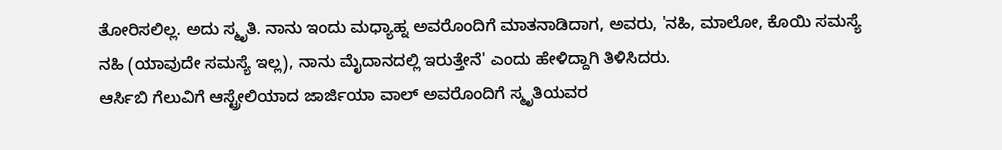ತೋರಿಸಲಿಲ್ಲ. ಅದು ಸ್ಮೃತಿ. ನಾನು ಇಂದು ಮಧ್ಯಾಹ್ನ ಅವರೊಂದಿಗೆ ಮಾತನಾಡಿದಾಗ, ಅವರು, 'ನಹಿ, ಮಾಲೋ, ಕೊಯಿ ಸಮಸ್ಯೆ ನಹಿ (ಯಾವುದೇ ಸಮಸ್ಯೆ ಇಲ್ಲ), ನಾನು ಮೈದಾನದಲ್ಲಿ ಇರುತ್ತೇನೆ' ಎಂದು ಹೇಳಿದ್ದಾಗಿ ತಿಳಿಸಿದರು.
ಆರ್ಸಿಬಿ ಗೆಲುವಿಗೆ ಆಸ್ಟ್ರೇಲಿಯಾದ ಜಾರ್ಜಿಯಾ ವಾಲ್ ಅವರೊಂದಿಗೆ ಸ್ಮೃತಿಯವರ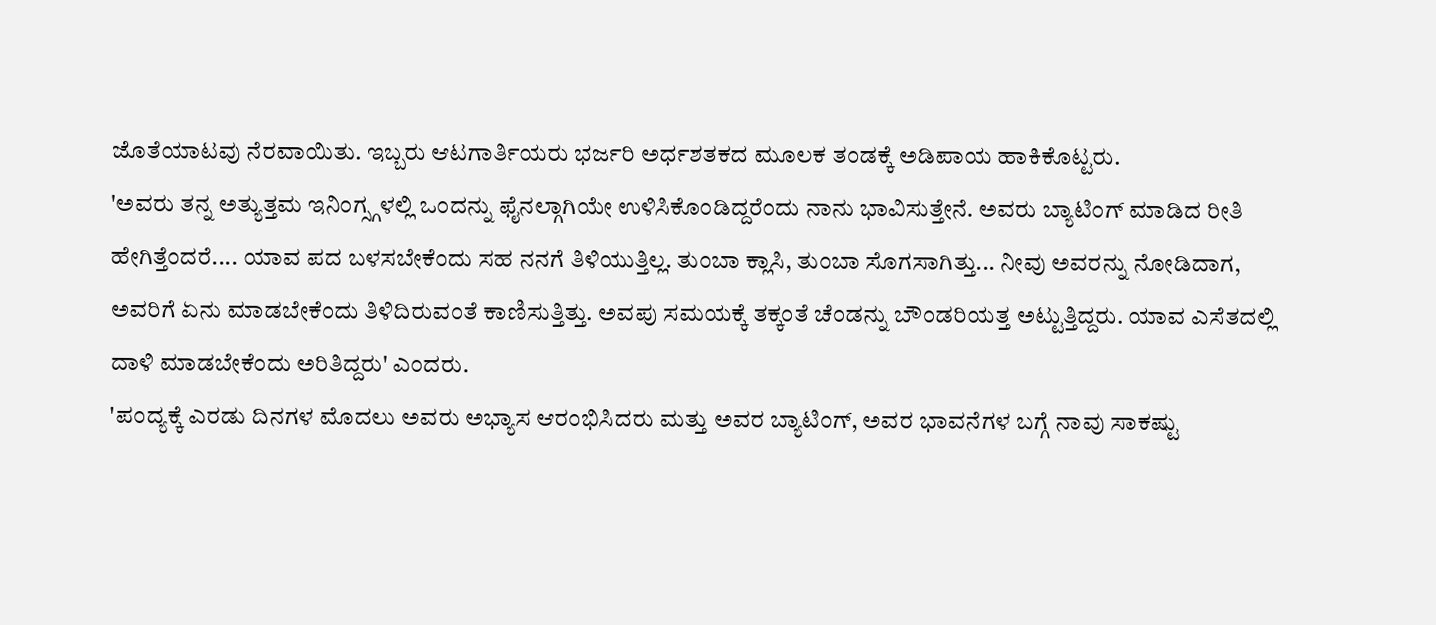ಜೊತೆಯಾಟವು ನೆರವಾಯಿತು. ಇಬ್ಬರು ಆಟಗಾರ್ತಿಯರು ಭರ್ಜರಿ ಅರ್ಧಶತಕದ ಮೂಲಕ ತಂಡಕ್ಕೆ ಅಡಿಪಾಯ ಹಾಕಿಕೊಟ್ಟರು.
'ಅವರು ತನ್ನ ಅತ್ಯುತ್ತಮ ಇನಿಂಗ್ಸ್ಗಳಲ್ಲಿ ಒಂದನ್ನು ಫೈನಲ್ಗಾಗಿಯೇ ಉಳಿಸಿಕೊಂಡಿದ್ದರೆಂದು ನಾನು ಭಾವಿಸುತ್ತೇನೆ. ಅವರು ಬ್ಯಾಟಿಂಗ್ ಮಾಡಿದ ರೀತಿ ಹೇಗಿತ್ತೆಂದರೆ.... ಯಾವ ಪದ ಬಳಸಬೇಕೆಂದು ಸಹ ನನಗೆ ತಿಳಿಯುತ್ತಿಲ್ಲ. ತುಂಬಾ ಕ್ಲಾಸಿ, ತುಂಬಾ ಸೊಗಸಾಗಿತ್ತು... ನೀವು ಅವರನ್ನು ನೋಡಿದಾಗ, ಅವರಿಗೆ ಏನು ಮಾಡಬೇಕೆಂದು ತಿಳಿದಿರುವಂತೆ ಕಾಣಿಸುತ್ತಿತ್ತು. ಅವಪು ಸಮಯಕ್ಕೆ ತಕ್ಕಂತೆ ಚೆಂಡನ್ನು ಬೌಂಡರಿಯತ್ತ ಅಟ್ಟುತ್ತಿದ್ದರು. ಯಾವ ಎಸೆತದಲ್ಲಿ ದಾಳಿ ಮಾಡಬೇಕೆಂದು ಅರಿತಿದ್ದರು' ಎಂದರು.
'ಪಂದ್ಯಕ್ಕೆ ಎರಡು ದಿನಗಳ ಮೊದಲು ಅವರು ಅಭ್ಯಾಸ ಆರಂಭಿಸಿದರು ಮತ್ತು ಅವರ ಬ್ಯಾಟಿಂಗ್, ಅವರ ಭಾವನೆಗಳ ಬಗ್ಗೆ ನಾವು ಸಾಕಷ್ಟು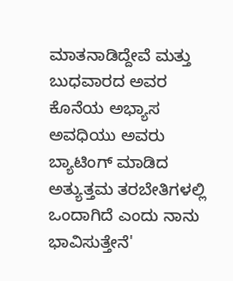ಮಾತನಾಡಿದ್ದೇವೆ ಮತ್ತು ಬುಧವಾರದ ಅವರ ಕೊನೆಯ ಅಭ್ಯಾಸ ಅವಧಿಯು ಅವರು ಬ್ಯಾಟಿಂಗ್ ಮಾಡಿದ ಅತ್ಯುತ್ತಮ ತರಬೇತಿಗಳಲ್ಲಿ ಒಂದಾಗಿದೆ ಎಂದು ನಾನು ಭಾವಿಸುತ್ತೇನೆ'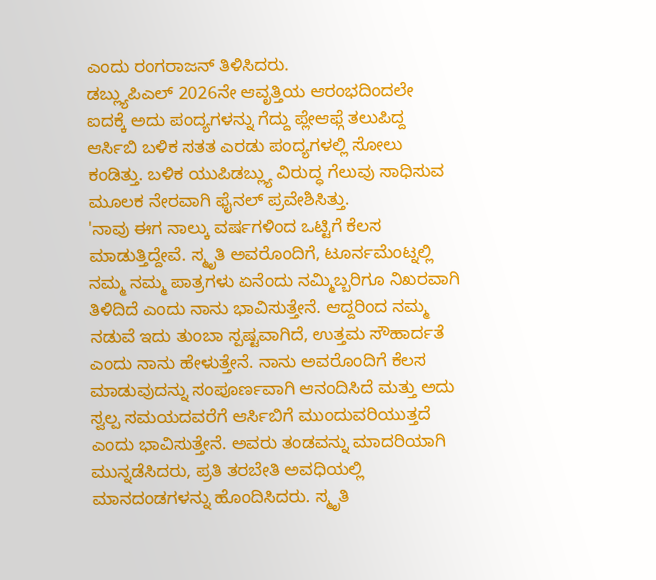ಎಂದು ರಂಗರಾಜನ್ ತಿಳಿಸಿದರು.
ಡಬ್ಲ್ಯುಪಿಎಲ್ 2026ನೇ ಆವೃತ್ತಿಯ ಆರಂಭದಿಂದಲೇ ಐದಕ್ಕೆ ಅದು ಪಂದ್ಯಗಳನ್ನು ಗೆದ್ದು ಪ್ಲೇಆಫ್ಗೆ ತಲುಪಿದ್ದ ಆರ್ಸಿಬಿ ಬಳಿಕ ಸತತ ಎರಡು ಪಂದ್ಯಗಳಲ್ಲಿ ಸೋಲು ಕಂಡಿತ್ತು. ಬಳಿಕ ಯುಪಿಡಬ್ಲ್ಯು ವಿರುದ್ಧ ಗೆಲುವು ಸಾಧಿಸುವ ಮೂಲಕ ನೇರವಾಗಿ ಫೈನಲ್ ಪ್ರವೇಶಿಸಿತ್ತು.
'ನಾವು ಈಗ ನಾಲ್ಕು ವರ್ಷಗಳಿಂದ ಒಟ್ಟಿಗೆ ಕೆಲಸ ಮಾಡುತ್ತಿದ್ದೇವೆ. ಸ್ಮೃತಿ ಅವರೊಂದಿಗೆ, ಟೂರ್ನಮೆಂಟ್ನಲ್ಲಿ ನಮ್ಮ ನಮ್ಮ ಪಾತ್ರಗಳು ಏನೆಂದು ನಮ್ಮಿಬ್ಬರಿಗೂ ನಿಖರವಾಗಿ ತಿಳಿದಿದೆ ಎಂದು ನಾನು ಭಾವಿಸುತ್ತೇನೆ. ಆದ್ದರಿಂದ ನಮ್ಮ ನಡುವೆ ಇದು ತುಂಬಾ ಸ್ಪಷ್ಟವಾಗಿದೆ, ಉತ್ತಮ ಸೌಹಾರ್ದತೆ ಎಂದು ನಾನು ಹೇಳುತ್ತೇನೆ. ನಾನು ಅವರೊಂದಿಗೆ ಕೆಲಸ ಮಾಡುವುದನ್ನು ಸಂಪೂರ್ಣವಾಗಿ ಆನಂದಿಸಿದೆ ಮತ್ತು ಅದು ಸ್ವಲ್ಪ ಸಮಯದವರೆಗೆ ಆರ್ಸಿಬಿಗೆ ಮುಂದುವರಿಯುತ್ತದೆ ಎಂದು ಭಾವಿಸುತ್ತೇನೆ. ಅವರು ತಂಡವನ್ನು ಮಾದರಿಯಾಗಿ ಮುನ್ನಡೆಸಿದರು, ಪ್ರತಿ ತರಬೇತಿ ಅವಧಿಯಲ್ಲಿ ಮಾನದಂಡಗಳನ್ನು ಹೊಂದಿಸಿದರು. ಸ್ಮೃತಿ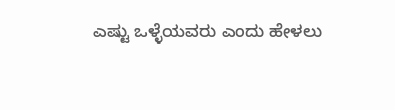ಎಷ್ಟು ಒಳ್ಳೆಯವರು ಎಂದು ಹೇಳಲು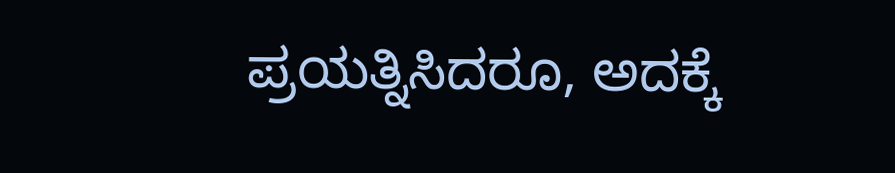ಪ್ರಯತ್ನಿಸಿದರೂ, ಅದಕ್ಕೆ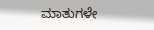ಮಾತುಗಳೇ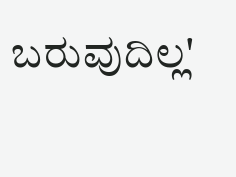ಬರುವುದಿಲ್ಲ'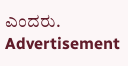ಎಂದರು.
Advertisement